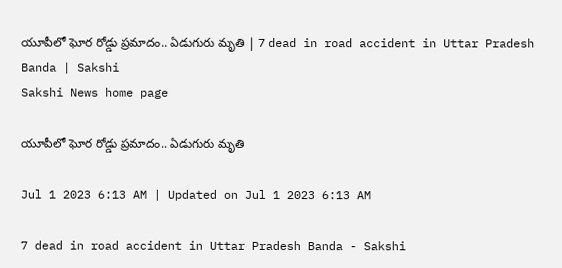యూపీలో ఘోర రోడ్డు ప్రమాదం.. ఏడుగురు మృతి | 7 dead in road accident in Uttar Pradesh Banda | Sakshi
Sakshi News home page

యూపీలో ఘోర రోడ్డు ప్రమాదం.. ఏడుగురు మృతి

Jul 1 2023 6:13 AM | Updated on Jul 1 2023 6:13 AM

7 dead in road accident in Uttar Pradesh Banda - Sakshi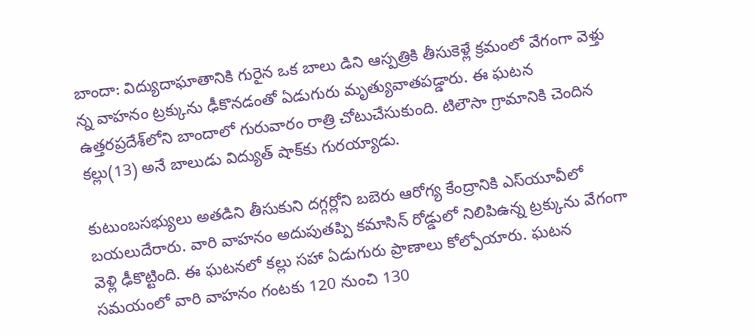బాందా: విద్యుదాఘాతానికి గురైన ఒక బాలు డిని ఆస్పత్రికి తీసుకెళ్లే క్రమంలో వేగంగా వెళ్తు న్న వాహనం ట్రక్కును ఢీకొనడంతో ఏడుగురు మృత్యువాతపడ్డారు. ఈ ఘటన ఉత్తరప్రదేశ్‌లోని బాందాలో గురువారం రాత్రి చోటుచేసుకుంది. టిలౌసా గ్రామానికి చెందిన కల్లు(13) అనే బాలుడు విద్యుత్‌ షాక్‌కు గురయ్యాడు.

కుటుంబసభ్యులు అతడిని తీసుకుని దగ్గర్లోని బబెరు ఆరోగ్య కేంద్రానికి ఎస్‌యూవీలో బయలుదేరారు. వారి వాహనం అదుపుతప్పి కమాసిన్‌ రోడ్డులో నిలిపిఉన్న ట్రక్కును వేగంగా వెళ్లి ఢీకొట్టింది. ఈ ఘటనలో కల్లు సహా ఏడుగురు ప్రాణాలు కోల్పోయారు. ఘటన సమయంలో వారి వాహనం గంటకు 120 నుంచి 130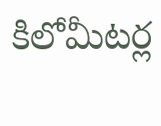కిలోమీటర్ల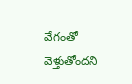వేగంతో వెళ్తుతోందని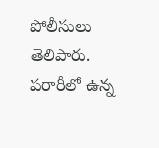పోలీసులు తెలిపారు. పరారీలో ఉన్న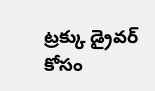ట్రక్కు డ్రైవర్‌ కోసం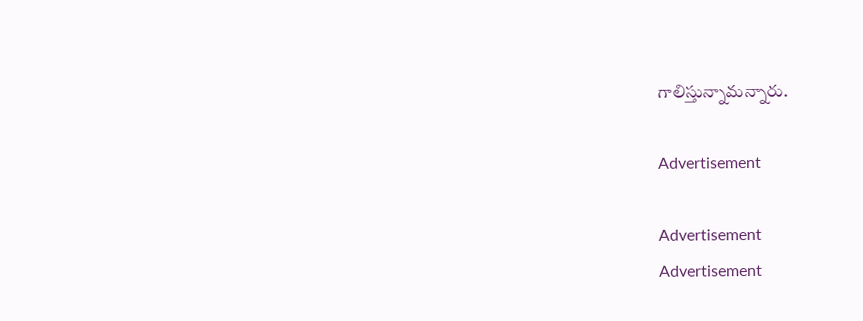గాలిస్తున్నామన్నారు.

Advertisement

Advertisement
Advertisement